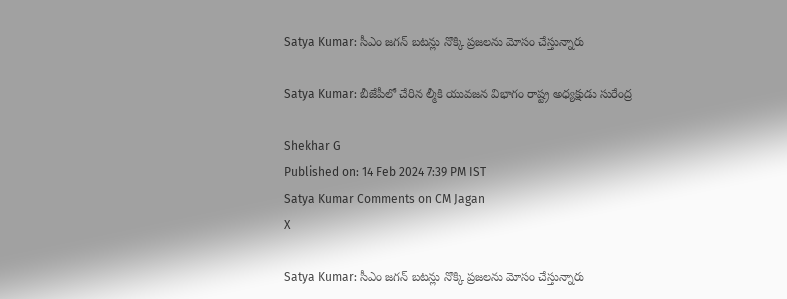Satya Kumar: సీఎం జగన్‌ బటన్లు నొక్కి ప్రజలను మోసం చేస్తున్నారు

Satya Kumar: బీజేపీలో చేరిన ల్మీకి యువజన విభాగం రాష్ట్ర అధ్యక్షుడు సురేంద్ర

Shekhar G
Published on: 14 Feb 2024 7:39 PM IST
Satya Kumar Comments on CM Jagan
X

Satya Kumar: సీఎం జగన్‌ బటన్లు నొక్కి ప్రజలను మోసం చేస్తున్నారు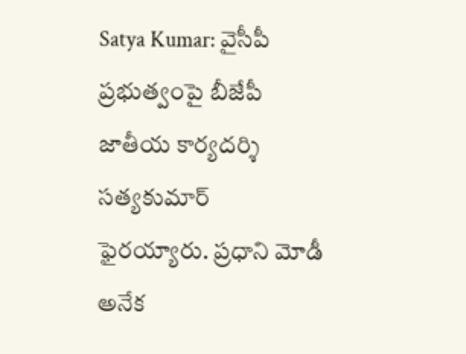Satya Kumar: వైసీపీ ప్రభుత్వంపై బీజేపీ జాతీయ కార్యదర్శి సత్యకుమార్‌ ఫైరయ్యారు. ప్రధాని మోడీ అనేక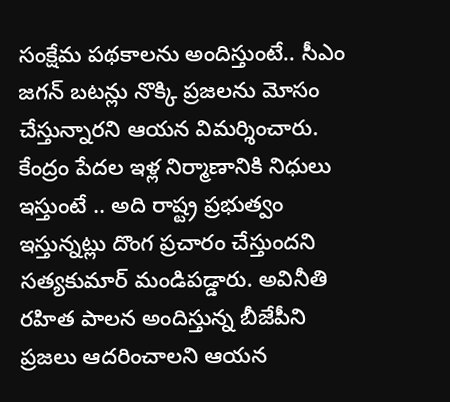సంక్షేమ పథకాలను అందిస్తుంటే.. సీఎం జగన్‌ బటన్లు నొక్కి ప్రజలను మోసం చేస్తున్నారని ఆయన విమర్శించారు. కేంద్రం పేదల ఇళ్ల నిర్మాణానికి నిధులు ఇస్తుంటే .. అది రాష్ట్ర ప్రభుత్వం ఇస్తున్నట్లు దొంగ ప్రచారం చేస్తుందని సత్యకుమార్‌ మండిపడ్డారు. అవినీతి రహిత పాలన అందిస్తున్న బీజేపీని ప్రజలు ఆదరించాలని ఆయన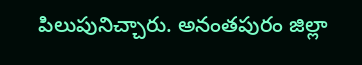పిలుపునిచ్చారు. అనంతపురం జిల్లా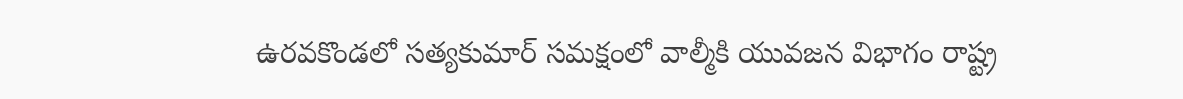ఉరవకొండలో సత్యకుమార్‌ సమక్షంలో వాల్మీకి యువజన విభాగం రాష్ట్ర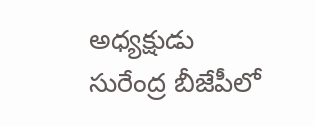అధ్యక్షుడు సురేంద్ర బీజేపీలో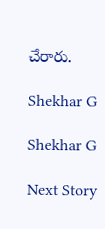చేరారు.

Shekhar G

Shekhar G

Next Story